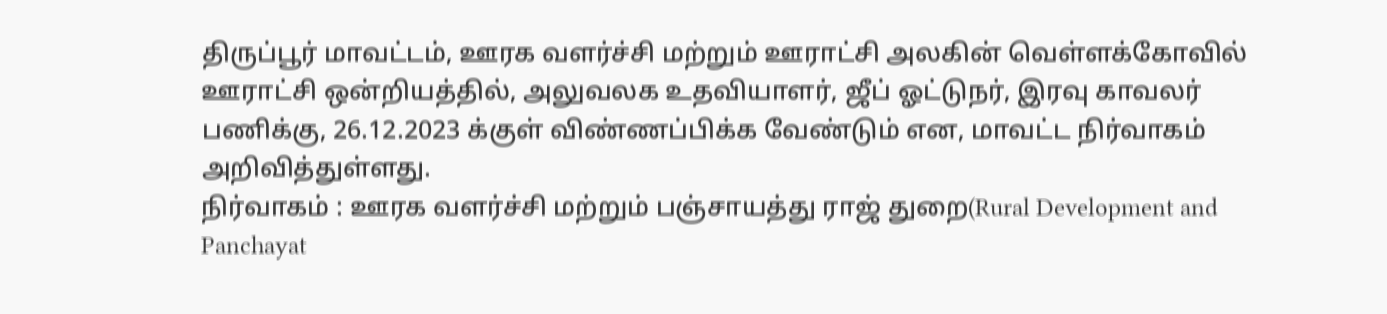திருப்பூர் மாவட்டம், ஊரக வளர்ச்சி மற்றும் ஊராட்சி அலகின் வெள்ளக்கோவில் ஊராட்சி ஒன்றியத்தில், அலுவலக உதவியாளர், ஜீப் ஓட்டுநர், இரவு காவலர் பணிக்கு, 26.12.2023 க்குள் விண்ணப்பிக்க வேண்டும் என, மாவட்ட நிர்வாகம் அறிவித்துள்ளது.
நிர்வாகம் : ஊரக வளர்ச்சி மற்றும் பஞ்சாயத்து ராஜ் துறை(Rural Development and Panchayat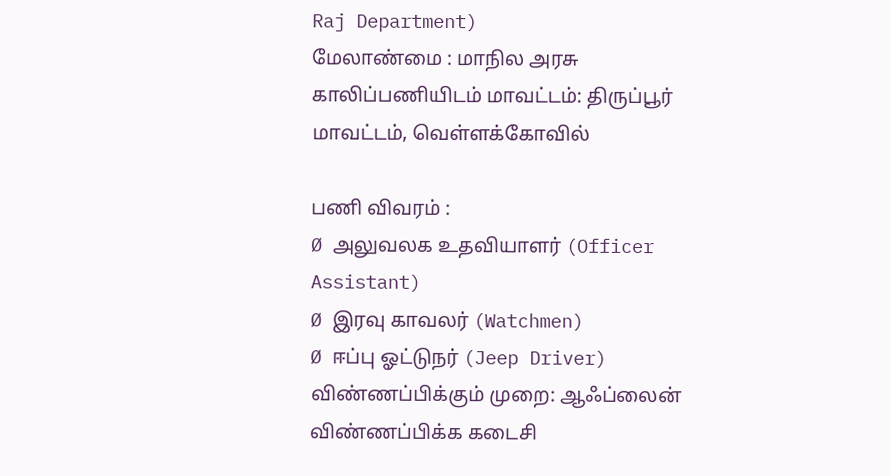Raj Department)
மேலாண்மை : மாநில அரசு
காலிப்பணியிடம் மாவட்டம்: திருப்பூர் மாவட்டம், வெள்ளக்கோவில்

பணி விவரம் :
Ø அலுவலக உதவியாளர் (Officer Assistant)
Ø இரவு காவலர் (Watchmen)
Ø ஈப்பு ஓட்டுநர் (Jeep Driver)
விண்ணப்பிக்கும் முறை: ஆஃப்லைன்
விண்ணப்பிக்க கடைசி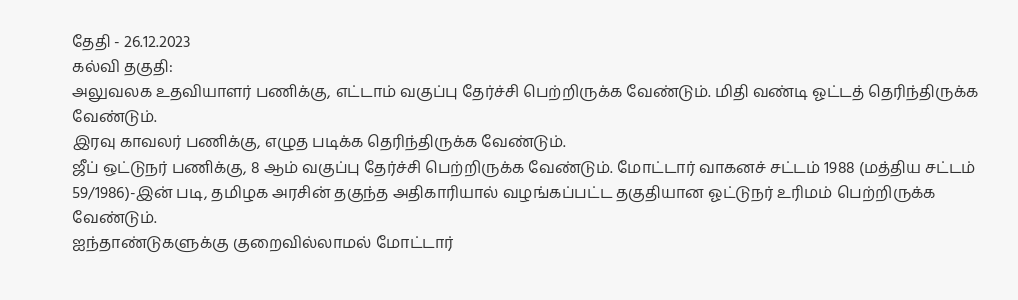தேதி - 26.12.2023
கல்வி தகுதி:
அலுவலக உதவியாளர் பணிக்கு, எட்டாம் வகுப்பு தேர்ச்சி பெற்றிருக்க வேண்டும். மிதி வண்டி ஓட்டத் தெரிந்திருக்க வேண்டும்.
இரவு காவலர் பணிக்கு, எழுத படிக்க தெரிந்திருக்க வேண்டும்.
ஜீப் ஒட்டுநர் பணிக்கு, 8 ஆம் வகுப்பு தேர்ச்சி பெற்றிருக்க வேண்டும். மோட்டார் வாகனச் சட்டம் 1988 (மத்திய சட்டம் 59/1986)-இன் படி, தமிழக அரசின் தகுந்த அதிகாரியால் வழங்கப்பட்ட தகுதியான ஓட்டுநர் உரிமம் பெற்றிருக்க வேண்டும்.
ஐந்தாண்டுகளுக்கு குறைவில்லாமல் மோட்டார்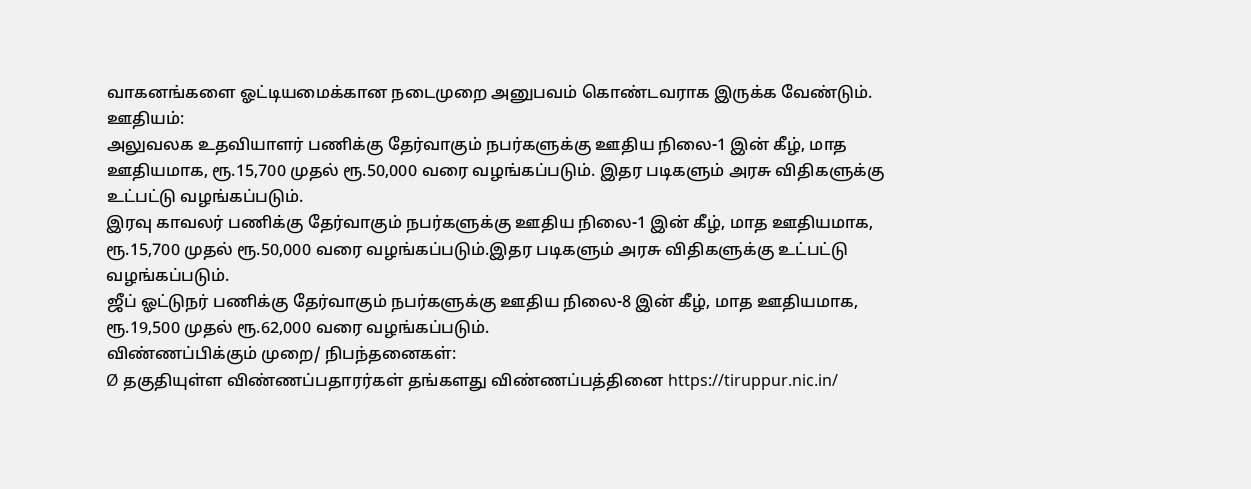வாகனங்களை ஓட்டியமைக்கான நடைமுறை அனுபவம் கொண்டவராக இருக்க வேண்டும்.
ஊதியம்:
அலுவலக உதவியாளர் பணிக்கு தேர்வாகும் நபர்களுக்கு ஊதிய நிலை-1 இன் கீழ், மாத ஊதியமாக, ரூ.15,700 முதல் ரூ.50,000 வரை வழங்கப்படும். இதர படிகளும் அரசு விதிகளுக்கு உட்பட்டு வழங்கப்படும்.
இரவு காவலர் பணிக்கு தேர்வாகும் நபர்களுக்கு ஊதிய நிலை-1 இன் கீழ், மாத ஊதியமாக, ரூ.15,700 முதல் ரூ.50,000 வரை வழங்கப்படும்.இதர படிகளும் அரசு விதிகளுக்கு உட்பட்டு வழங்கப்படும்.
ஜீப் ஓட்டுநர் பணிக்கு தேர்வாகும் நபர்களுக்கு ஊதிய நிலை-8 இன் கீழ், மாத ஊதியமாக, ரூ.19,500 முதல் ரூ.62,000 வரை வழங்கப்படும்.
விண்ணப்பிக்கும் முறை/ நிபந்தனைகள்:
Ø தகுதியுள்ள விண்ணப்பதாரர்கள் தங்களது விண்ணப்பத்தினை https://tiruppur.nic.in/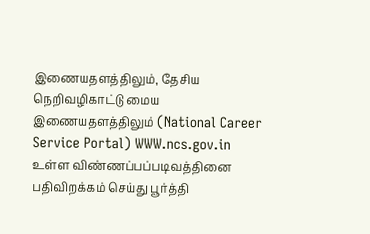இணையதளத்திலும், தேசிய நெறிவழிகாட்டு மைய இணையதளத்திலும் (National Career Service Portal) WWW.ncs.gov.in உள்ள விண்ணப்பப்படிவத்தினை பதிவிறக்கம் செய்து பூர்த்தி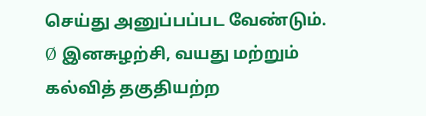செய்து அனுப்பப்பட வேண்டும்.
Ø இனசுழற்சி, வயது மற்றும் கல்வித் தகுதியற்ற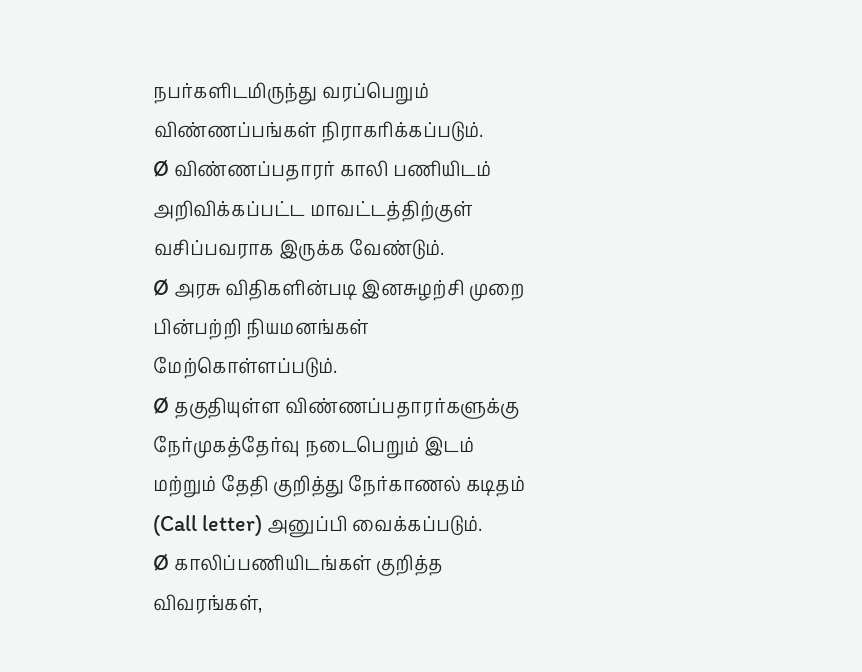நபர்களிடமிருந்து வரப்பெறும் விண்ணப்பங்கள் நிராகரிக்கப்படும்.
Ø விண்ணப்பதாரர் காலி பணியிடம் அறிவிக்கப்பட்ட மாவட்டத்திற்குள் வசிப்பவராக இருக்க வேண்டும்.
Ø அரசு விதிகளின்படி இனசுழற்சி முறை பின்பற்றி நியமனங்கள் மேற்கொள்ளப்படும்.
Ø தகுதியுள்ள விண்ணப்பதாரர்களுக்கு நேர்முகத்தேர்வு நடைபெறும் இடம் மற்றும் தேதி குறித்து நேர்காணல் கடிதம் (Call letter) அனுப்பி வைக்கப்படும்.
Ø காலிப்பணியிடங்கள் குறித்த விவரங்கள்,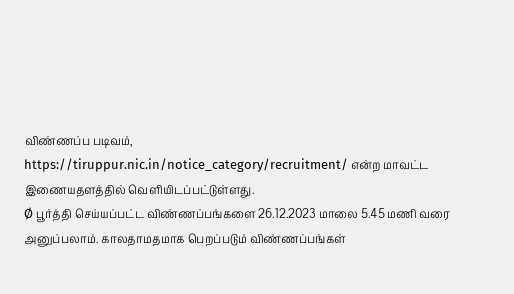விண்ணப்ப படிவம், https://tiruppur.nic.in/notice_category/recruitment/ என்ற மாவட்ட இணையதளத்தில் வெளியிடப்பட்டுள்ளது.
Ø பூர்த்தி செய்யப்பட்ட விண்ணப்பங்களை 26.12.2023 மாலை 5.45 மணி வரை அனுப்பலாம். காலதாமதமாக பெறப்படும் விண்ணப்பங்கள்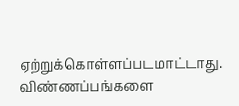ஏற்றுக்கொள்ளப்படமாட்டாது. விண்ணப்பங்களை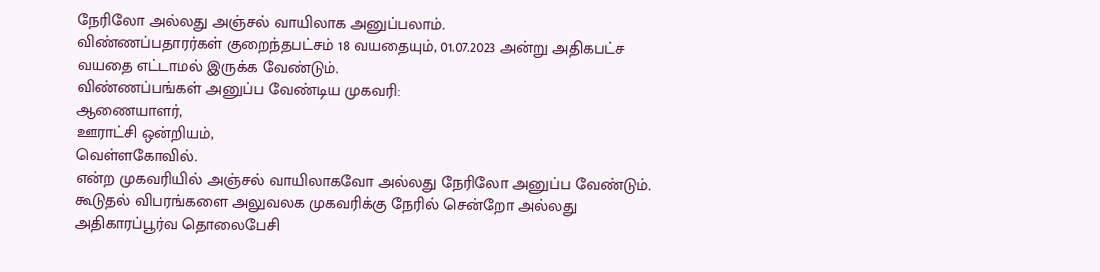நேரிலோ அல்லது அஞ்சல் வாயிலாக அனுப்பலாம்.
விண்ணப்பதாரர்கள் குறைந்தபட்சம் 18 வயதையும், 01.07.2023 அன்று அதிகபட்ச வயதை எட்டாமல் இருக்க வேண்டும்.
விண்ணப்பங்கள் அனுப்ப வேண்டிய முகவரி:
ஆணையாளர்,
ஊராட்சி ஒன்றியம்,
வெள்ளகோவில்.
என்ற முகவரியில் அஞ்சல் வாயிலாகவோ அல்லது நேரிலோ அனுப்ப வேண்டும்.
கூடுதல் விபரங்களை அலுவலக முகவரிக்கு நேரில் சென்றோ அல்லது அதிகாரப்பூர்வ தொலைபேசி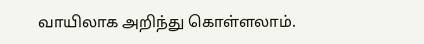வாயிலாக அறிந்து கொள்ளலாம்.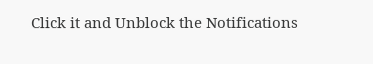Click it and Unblock the Notifications